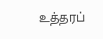உத்தரப்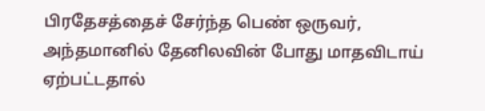பிரதேசத்தைச் சேர்ந்த பெண் ஒருவர், அந்தமானில் தேனிலவின் போது மாதவிடாய் ஏற்பட்டதால்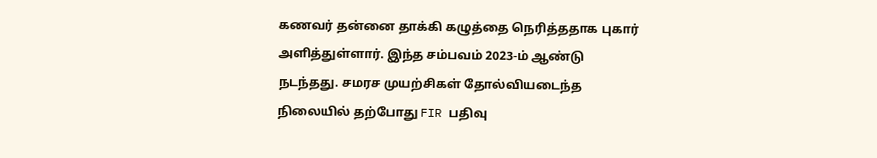கணவர் தன்னை தாக்கி கழுத்தை நெரித்ததாக புகார் அளித்துள்ளார். இந்த சம்பவம் 2023-ம் ஆண்டு நடந்தது. சமரச முயற்சிகள் தோல்வியடைந்த நிலையில் தற்போது FIR பதிவு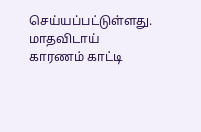செய்யப்பட்டுள்ளது.
மாதவிடாய் காரணம் காட்டி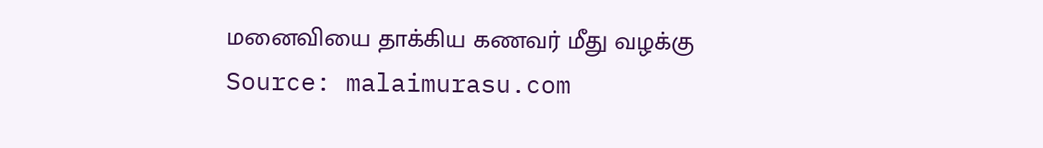மனைவியை தாக்கிய கணவர் மீது வழக்கு
Source: malaimurasu.com